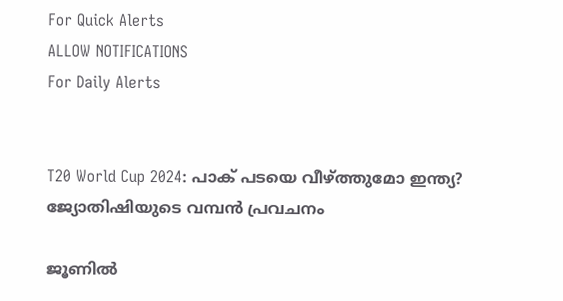For Quick Alerts
ALLOW NOTIFICATIONS
For Daily Alerts


T20 World Cup 2024: പാക് പടയെ വീഴ്ത്തുമോ ഇന്ത്യ? ജ്യോതിഷിയുടെ വമ്പന്‍ പ്രവചനം

ജൂണില്‍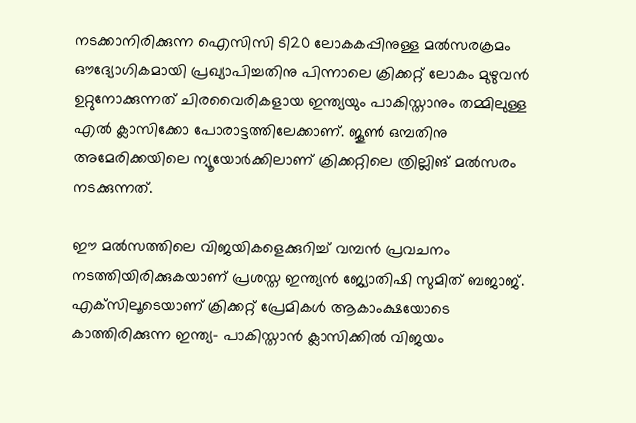നടക്കാനിരിക്കുന്ന ഐസിസി ടി20 ലോകകപ്പിനുള്ള മല്‍സരക്രമം ഔദ്യോഗികമായി പ്രഖ്യാപിച്ചതിനു പിന്നാലെ ക്രിക്കറ്റ് ലോകം മുഴുവന്‍ ഉറ്റുനോക്കുന്നത് ചിരവൈരികളായ ഇന്ത്യയും പാകിസ്താനും തമ്മിലുള്ള എല്‍ ക്ലാസിക്കോ പോരാട്ടത്തിലേക്കാണ്. ജൂണ്‍ ഒമ്പതിനു അമേരിക്കയിലെ ന്യൂയോര്‍ക്കിലാണ് ക്രിക്കറ്റിലെ ത്രില്ലിങ് മല്‍സരം നടക്കുന്നത്.

ഈ മല്‍സത്തിലെ വിജയികളെക്കുറിച്ച് വമ്പന്‍ പ്രവചനം നടത്തിയിരിക്കുകയാണ് പ്രശസ്ത ഇന്ത്യന്‍ ജ്യോതിഷി സുമിത് ബജാജ്. എക്‌സിലൂടെയാണ് ക്രിക്കറ്റ് പ്രേമികള്‍ ആകാംക്ഷയോടെ കാത്തിരിക്കുന്ന ഇന്ത്യ- പാകിസ്താന്‍ ക്ലാസിക്കില്‍ വിജയം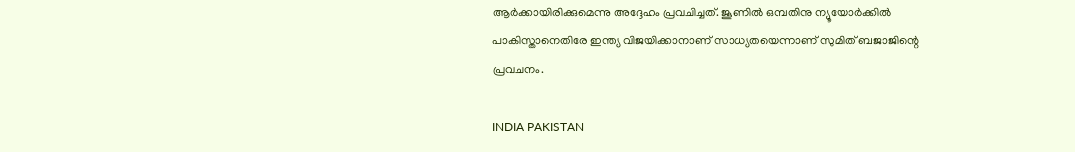ആര്‍ക്കായിരിക്കുമെന്നു അദ്ദേഹം പ്രവചിച്ചത്. ജൂണില്‍ ഒമ്പതിനു ന്യൂയോര്‍ക്കില്‍ പാകിസ്താനെതിരേ ഇന്ത്യ വിജയിക്കാനാണ് സാധ്യതയെന്നാണ് സുമിത് ബജാജിന്റെ പ്രവചനം.

INDIA PAKISTAN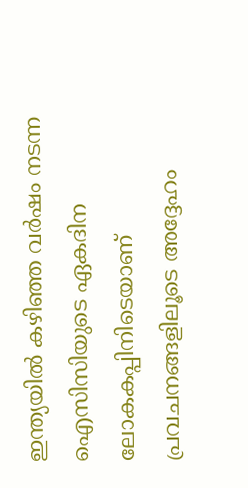ഇന്ത്യയില്‍ കഴിഞ്ഞ വര്‍ഷം നടന്ന ഐസിസിയുടെ ഏകദിന ലോകകപ്പിനിടെയാണ് പ്രവചനങ്ങളിലൂടെ അദ്ദേഹം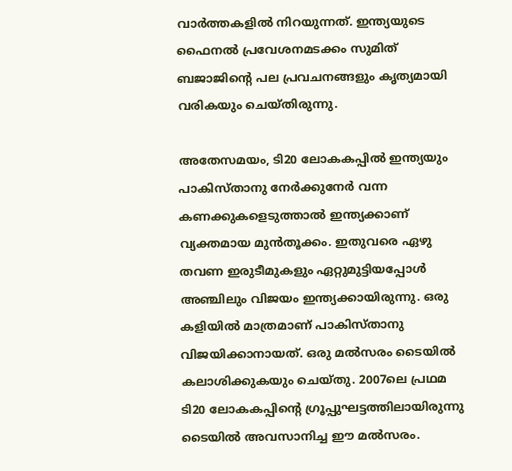വാര്‍ത്തകളില്‍ നിറയുന്നത്. ഇന്ത്യയുടെ ഫൈനല്‍ പ്രവേശനമടക്കം സുമിത് ബജാജിന്റെ പല പ്രവചനങ്ങളും കൃത്യമായി വരികയും ചെയ്തിരുന്നു.

അതേസമയം, ടി20 ലോകകപ്പില്‍ ഇന്ത്യയും പാകിസ്താനു നേര്‍ക്കുനേര്‍ വന്ന കണക്കുകളെടുത്താല്‍ ഇന്ത്യക്കാണ് വ്യക്തമായ മുന്‍തൂക്കം. ഇതുവരെ ഏഴു തവണ ഇരുടീമുകളും ഏറ്റുമുട്ടിയപ്പോള്‍ അഞ്ചിലും വിജയം ഇന്ത്യക്കായിരുന്നു. ഒരു കളിയില്‍ മാത്രമാണ് പാകിസ്താനു വിജയിക്കാനായത്. ഒരു മല്‍സരം ടൈയില്‍ കലാശിക്കുകയും ചെയ്തു. 2007ലെ പ്രഥമ ടി20 ലോകകപ്പിന്റെ ഗ്രൂപ്പുഘട്ടത്തിലായിരുന്നു ടൈയില്‍ അവസാനിച്ച ഈ മല്‍സരം.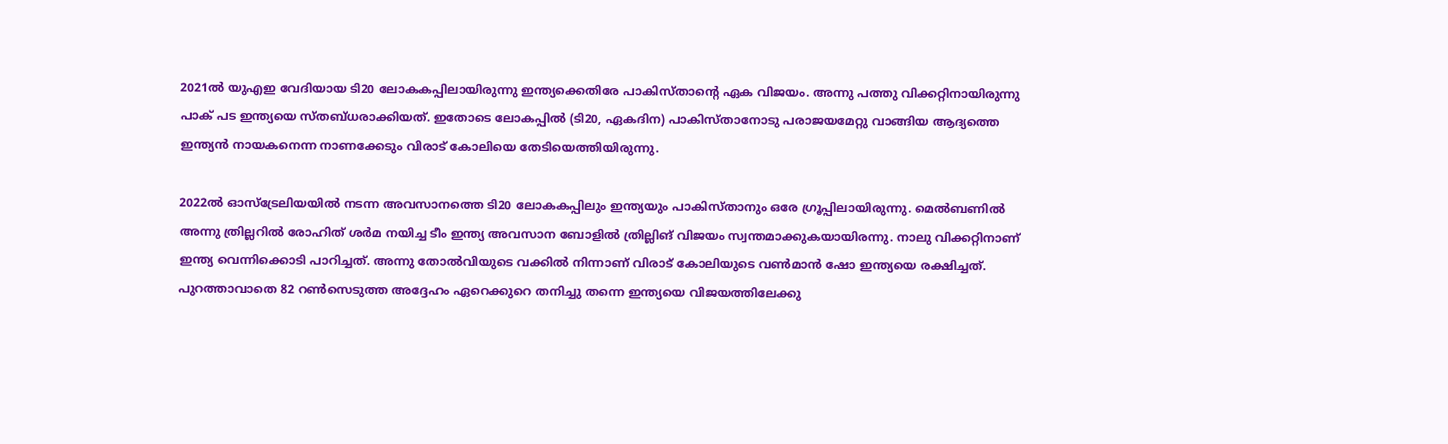2021ല്‍ യുഎഇ വേദിയായ ടി20 ലോകകപ്പിലായിരുന്നു ഇന്ത്യക്കെതിരേ പാകിസ്താന്റെ ഏക വിജയം. അന്നു പത്തു വിക്കറ്റിനായിരുന്നു പാക് പട ഇന്ത്യയെ സ്തബ്ധരാക്കിയത്. ഇതോടെ ലോകപ്പില്‍ (ടി20, ഏകദിന) പാകിസ്താനോടു പരാജയമേറ്റു വാങ്ങിയ ആദ്യത്തെ ഇന്ത്യന്‍ നായകനെന്ന നാണക്കേടും വിരാട് കോലിയെ തേടിയെത്തിയിരുന്നു.

2022ല്‍ ഓസ്‌ട്രേലിയയില്‍ നടന്ന അവസാനത്തെ ടി20 ലോകകപ്പിലും ഇന്ത്യയും പാകിസ്താനും ഒരേ ഗ്രൂപ്പിലായിരുന്നു. മെല്‍ബണില്‍ അന്നു ത്രില്ലറില്‍ രോഹിത് ശര്‍മ നയിച്ച ടീം ഇന്ത്യ അവസാന ബോളില്‍ ത്രില്ലിങ് വിജയം സ്വന്തമാക്കുകയായിരന്നു. നാലു വിക്കറ്റിനാണ് ഇന്ത്യ വെന്നിക്കൊടി പാറിച്ചത്. അന്നു തോല്‍വിയുടെ വക്കില്‍ നിന്നാണ് വിരാട് കോലിയുടെ വണ്‍മാന്‍ ഷോ ഇന്ത്യയെ രക്ഷിച്ചത്. പുറത്താവാതെ 82 റണ്‍സെടുത്ത അദ്ദേഹം ഏറെക്കുറെ തനിച്ചു തന്നെ ഇന്ത്യയെ വിജയത്തിലേക്കു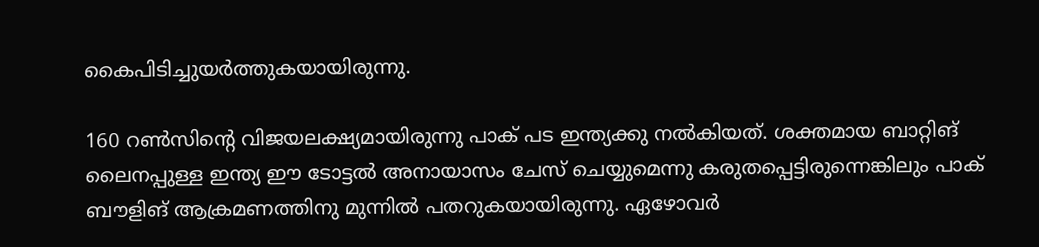കൈപിടിച്ചുയര്‍ത്തുകയായിരുന്നു.

160 റണ്‍സിന്റെ വിജയലക്ഷ്യമായിരുന്നു പാക് പട ഇന്ത്യക്കു നല്‍കിയത്. ശക്തമായ ബാറ്റിങ് ലൈനപ്പുള്ള ഇന്ത്യ ഈ ടോട്ടല്‍ അനായാസം ചേസ് ചെയ്യുമെന്നു കരുതപ്പെട്ടിരുന്നെങ്കിലും പാക് ബൗളിങ് ആക്രമണത്തിനു മുന്നില്‍ പതറുകയായിരുന്നു. ഏഴോവര്‍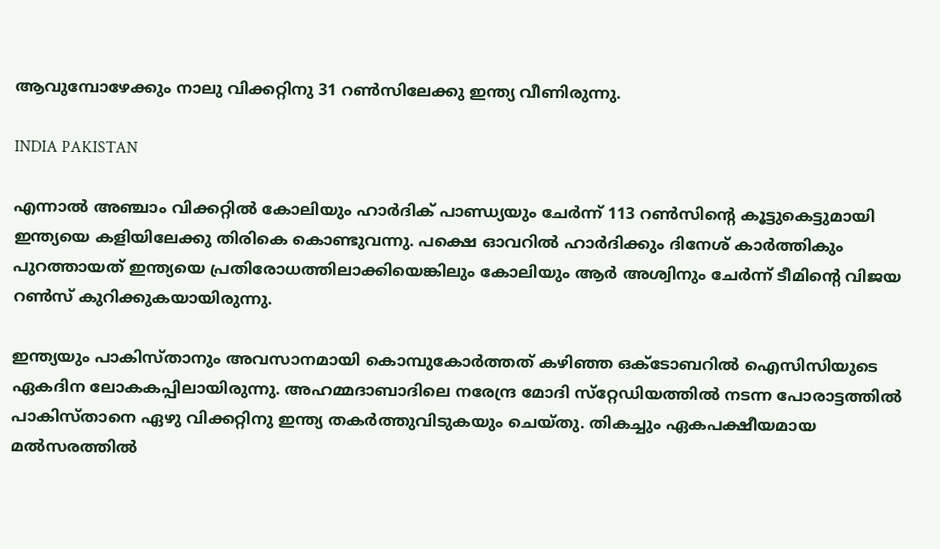ആവുമ്പോഴേക്കും നാലു വിക്കറ്റിനു 31 റണ്‍സിലേക്കു ഇന്ത്യ വീണിരുന്നു.

INDIA PAKISTAN

എന്നാല്‍ അഞ്ചാം വിക്കറ്റില്‍ കോലിയും ഹാര്‍ദിക് പാണ്ഡ്യയും ചേര്‍ന്ന് 113 റണ്‍സിന്റെ കൂട്ടുകെട്ടുമായി ഇന്ത്യയെ കളിയിലേക്കു തിരികെ കൊണ്ടുവന്നു. പക്ഷെ ഓവറില്‍ ഹാര്‍ദിക്കും ദിനേശ് കാര്‍ത്തികും പുറത്തായത് ഇന്ത്യയെ പ്രതിരോധത്തിലാക്കിയെങ്കിലും കോലിയും ആര്‍ അശ്വിനും ചേര്‍ന്ന് ടീമിന്റെ വിജയ റണ്‍സ് കുറിക്കുകയായിരുന്നു.

ഇന്ത്യയും പാകിസ്താനും അവസാനമായി കൊമ്പുകോര്‍ത്തത് കഴിഞ്ഞ ഒക്ടോബറില്‍ ഐസിസിയുടെ ഏകദിന ലോകകപ്പിലായിരുന്നു. അഹമ്മദാബാദിലെ നരേന്ദ്ര മോദി സ്‌റ്റേഡിയത്തില്‍ നടന്ന പോരാട്ടത്തില്‍ പാകിസ്താനെ ഏഴു വിക്കറ്റിനു ഇന്ത്യ തകര്‍ത്തുവിടുകയും ചെയ്തു. തികച്ചും ഏകപക്ഷീയമായ മല്‍സരത്തില്‍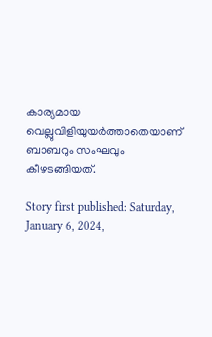കാര്യമായ വെല്ലുവിളിയുയര്‍ത്താതെയാണ് ബാബറും സംഘവും കീഴടങ്ങിയത്.

Story first published: Saturday, January 6, 2024,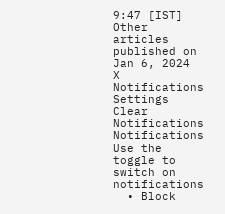9:47 [IST]
Other articles published on Jan 6, 2024
X
Notifications
Settings
Clear Notifications
Notifications
Use the toggle to switch on notifications
  • Block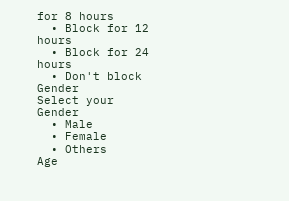for 8 hours
  • Block for 12 hours
  • Block for 24 hours
  • Don't block
Gender
Select your Gender
  • Male
  • Female
  • Others
Age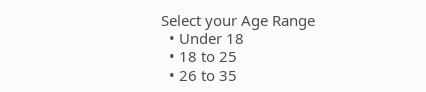Select your Age Range
  • Under 18
  • 18 to 25
  • 26 to 35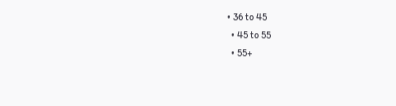• 36 to 45
  • 45 to 55
  • 55+